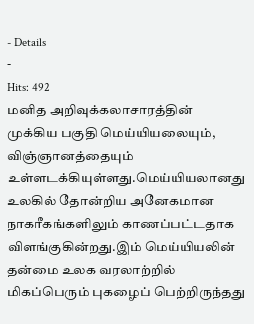- Details
-
Hits: 492
மனித அறிவுக்கலாசாரத்தின் முக்கிய பகுதி மெய்யியலையும், விஞ்ஞானத்தையும் உள்ளடக்கியுள்ளது.மெய்யியலானது உலகில் தோன்றிய அனேகமான நாகரீகங்களிலும் காணப்பட்டதாக விளங்குகின்றது.இம் மெய்யியலின் தன்மை உலக வரலாற்றில் மிகப்பெரும் புகழைப் பெற்றிருந்தது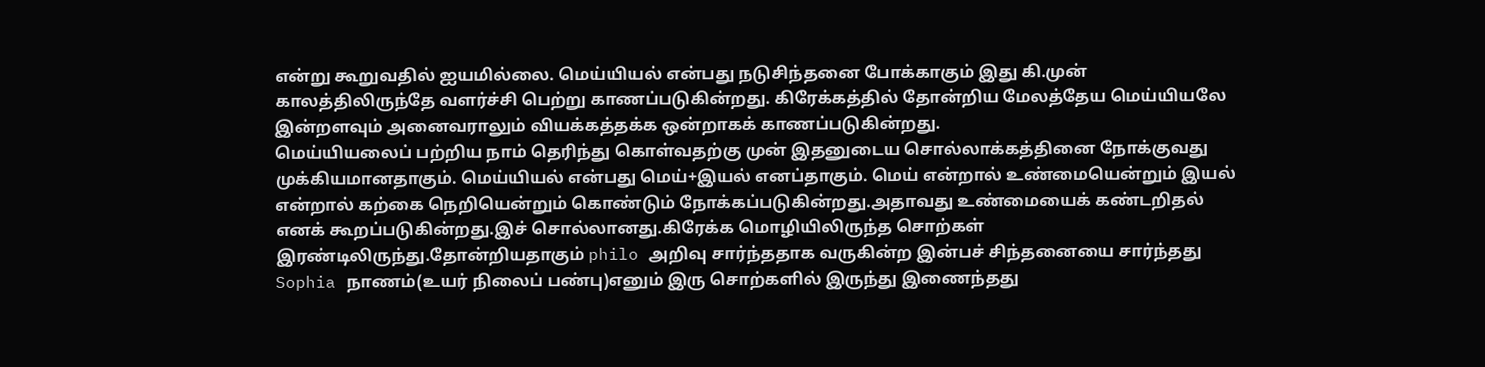என்று கூறுவதில் ஐயமில்லை. மெய்யியல் என்பது நடுசிந்தனை போக்காகும் இது கி.முன் காலத்திலிருந்தே வளர்ச்சி பெற்று காணப்படுகின்றது. கிரேக்கத்தில் தோன்றிய மேலத்தேய மெய்யியலே இன்றளவும் அனைவராலும் வியக்கத்தக்க ஒன்றாகக் காணப்படுகின்றது.
மெய்யியலைப் பற்றிய நாம் தெரிந்து கொள்வதற்கு முன் இதனுடைய சொல்லாக்கத்தினை நோக்குவது முக்கியமானதாகும். மெய்யியல் என்பது மெய்+இயல் எனப்தாகும். மெய் என்றால் உண்மையென்றும் இயல் என்றால் கற்கை நெறியென்றும் கொண்டும் நோக்கப்படுகின்றது.அதாவது உண்மையைக் கண்டறிதல் எனக் கூறப்படுகின்றது.இச் சொல்லானது.கிரேக்க மொழியிலிருந்த சொற்கள் இரண்டிலிருந்து.தோன்றியதாகும் philo அறிவு சார்ந்ததாக வருகின்ற இன்பச் சிந்தனையை சார்ந்தது Sophia நாணம்(உயர் நிலைப் பண்பு)எனும் இரு சொற்களில் இருந்து இணைந்தது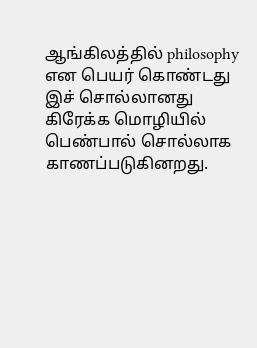ஆங்கிலத்தில் philosophy என பெயர் கொண்டது இச் சொல்லானது கிரேக்க மொழியில் பெண்பால் சொல்லாக காணப்படுகினறது.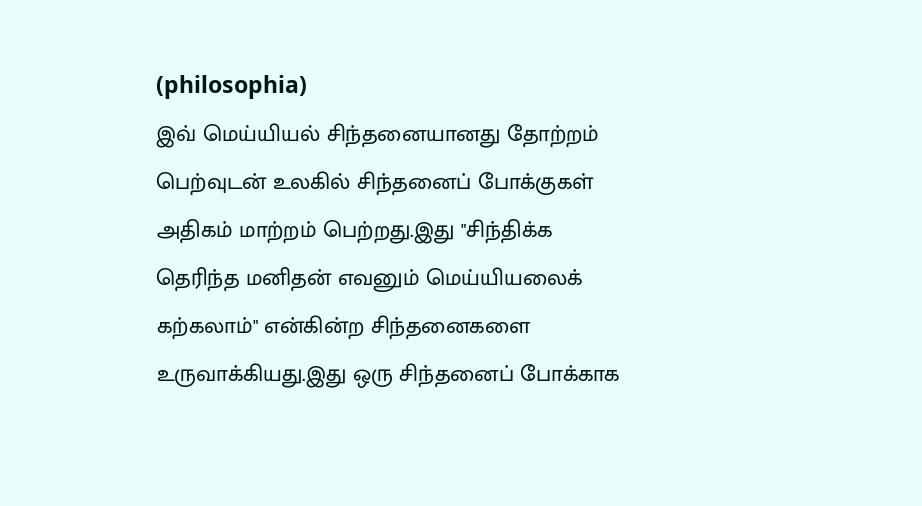(philosophia)
இவ் மெய்யியல் சிந்தனையானது தோற்றம் பெற்வுடன் உலகில் சிந்தனைப் போக்குகள் அதிகம் மாற்றம் பெற்றது.இது "சிந்திக்க தெரிந்த மனிதன் எவனும் மெய்யியலைக் கற்கலாம்" என்கின்ற சிந்தனைகளை உருவாக்கியது.இது ஒரு சிந்தனைப் போக்காக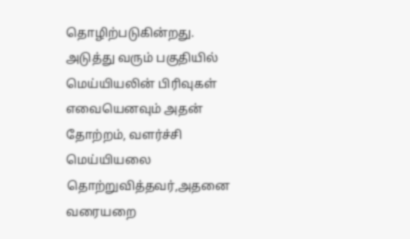தொழிற்படுகின்றது.
அடுத்து வரும் பகுதியில் மெய்யியலின் பிரிவுகள் எவையெனவும் அதன் தோற்றம், வளர்ச்சி மெய்யியலை தொற்றுவித்தவர்,அதனை வரையறை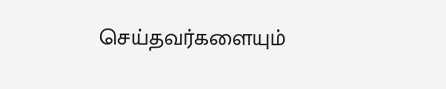செய்தவர்களையும்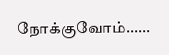நோக்குவோம்......